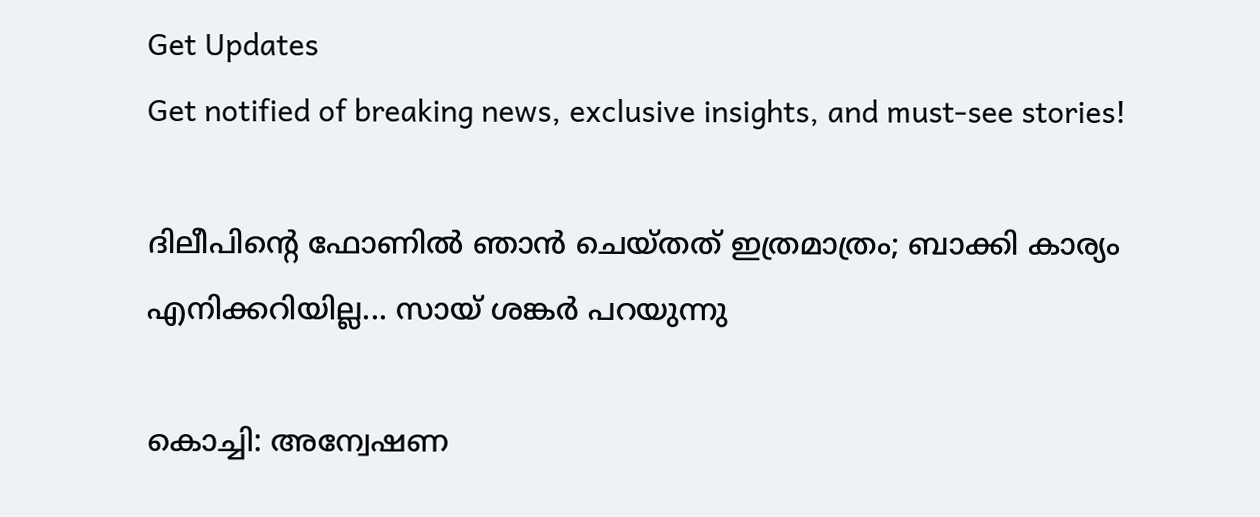Get Updates
Get notified of breaking news, exclusive insights, and must-see stories!

ദിലീപിന്റെ ഫോണില്‍ ഞാന്‍ ചെയ്തത് ഇത്രമാത്രം; ബാക്കി കാര്യം എനിക്കറിയില്ല... സായ് ശങ്കര്‍ പറയുന്നു

കൊച്ചി: അന്വേഷണ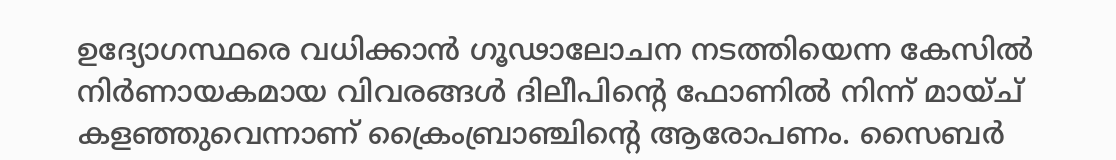ഉദ്യോഗസ്ഥരെ വധിക്കാന്‍ ഗൂഢാലോചന നടത്തിയെന്ന കേസില്‍ നിര്‍ണായകമായ വിവരങ്ങള്‍ ദിലീപിന്റെ ഫോണില്‍ നിന്ന് മായ്ച് കളഞ്ഞുവെന്നാണ് ക്രൈംബ്രാഞ്ചിന്റെ ആരോപണം. സൈബര്‍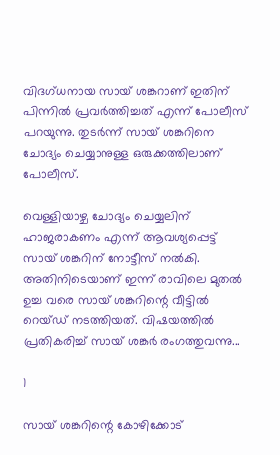വിദഗ്ധനായ സായ് ശങ്കറാണ് ഇതിന് പിന്നില്‍ പ്രവര്‍ത്തിച്ചത് എന്ന് പോലീസ് പറയുന്നു. തുടര്‍ന്ന് സായ് ശങ്കറിനെ ചോദ്യം ചെയ്യാനുള്ള ഒരുക്കത്തിലാണ് പോലീസ്.

വെള്ളിയാഴ്ച ചോദ്യം ചെയ്യലിന് ഹാജരാകണം എന്ന് ആവശ്യപ്പെട്ട് സായ് ശങ്കറിന് നോട്ടീസ് നല്‍കി. അതിനിടെയാണ് ഇന്ന് രാവിലെ മുതല്‍ ഉച്ച വരെ സായ് ശങ്കറിന്റെ വീട്ടില്‍ റെയ്ഡ് നടത്തിയത്. വിഷയത്തില്‍ പ്രതികരിച്ച് സായ് ശങ്കര്‍ രംഗത്തുവന്നു...

1

സായ് ശങ്കറിന്റെ കോഴിക്കോട്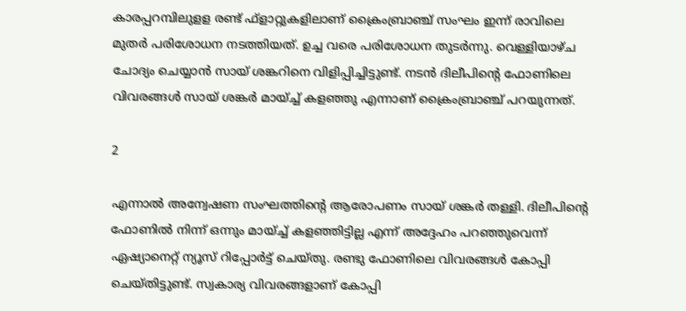കാരപ്പറമ്പിലുളള രണ്ട് ഫ്‌ളാറ്റുകളിലാണ് ക്രൈംബ്രാഞ്ച് സംഘം ഇന്ന് രാവിലെ മുതര്‍ പരിശോധന നടത്തിയത്. ഉച്ച വരെ പരിശോധന തുടര്‍ന്നു. വെള്ളിയാഴ്ച ചോദ്യം ചെയ്യാന്‍ സായ് ശങ്കറിനെ വിളിപ്പിച്ചിട്ടുണ്ട്. നടന്‍ ദിലീപിന്റെ ഫോണിലെ വിവരങ്ങള്‍ സായ് ശങ്കര്‍ മായ്ച്ച് കളഞ്ഞു എന്നാണ് ക്രൈംബ്രാഞ്ച് പറയുന്നത്.

2

എന്നാല്‍ അന്വേഷണ സംഘത്തിന്റെ ആരോപണം സായ് ശങ്കര്‍ തള്ളി. ദിലീപിന്റെ ഫോണില്‍ നിന്ന് ഒന്നും മായ്ച്ച് കളഞ്ഞിട്ടില്ല എന്ന് അദ്ദേഹം പറഞ്ഞുവെന്ന് ഏഷ്യാനെറ്റ് ന്യൂസ് റിപ്പോര്‍ട്ട് ചെയ്തു. രണ്ടു ഫോണിലെ വിവരങ്ങള്‍ കോപ്പി ചെയ്തിട്ടുണ്ട്. സ്വകാര്യ വിവരങ്ങളാണ് കോപ്പി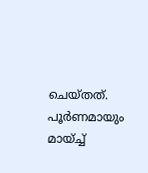ചെയ്തത്. പൂര്‍ണമായും മായ്ച്ച്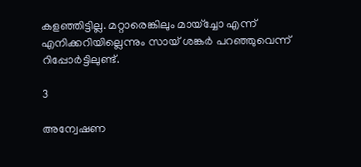കളഞ്ഞിട്ടില്ല. മറ്റാരെങ്കിലും മായ്‌ച്ചോ എന്ന് എനിക്കറിയില്ലെന്നും സായ് ശങ്കര്‍ പറഞ്ഞുവെന്ന് റിപ്പോര്‍ട്ടിലുണ്ട്.

3

അന്വേഷണ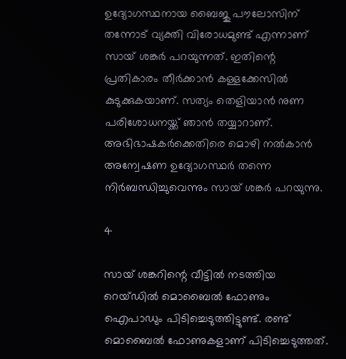ഉദ്യോഗസ്ഥനായ ബൈജു പൗലോസിന് തന്നോട് വ്യക്തി വിരോധമുണ്ട് എന്നാണ് സായ് ശങ്കര്‍ പറയുന്നത്. ഇതിന്റെ പ്രതികാരം തീര്‍ക്കാന്‍ കള്ളക്കേസില്‍ കുടുക്കുകയാണ്. സത്യം തെളിയാന്‍ നുണ പരിശോധനയ്ക്ക് ഞാന്‍ തയ്യാറാണ്. അഭിഭാഷകര്‍ക്കെതിരെ മൊഴി നല്‍കാന്‍ അന്വേഷണ ഉദ്യോഗസ്ഥര്‍ തന്നെ നിര്‍ബന്ധിച്ചുവെന്നും സായ് ശങ്കര്‍ പറയുന്നു.

4

സായ് ശങ്കറിന്റെ വീട്ടില്‍ നടത്തിയ റെയ്ഡില്‍ മൊബൈല്‍ ഫോണും ഐപാഡും പിടിച്ചെടുത്തിട്ടുണ്ട്. രണ്ട് മൊബൈല്‍ ഫോണുകളാണ് പിടിച്ചെടുത്തത്.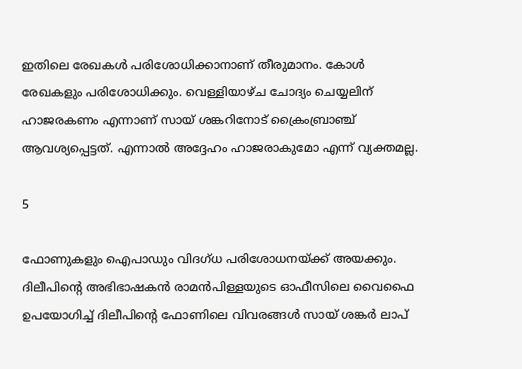ഇതിലെ രേഖകള്‍ പരിശോധിക്കാനാണ് തീരുമാനം. കോള്‍ രേഖകളും പരിശോധിക്കും. വെള്ളിയാഴ്ച ചോദ്യം ചെയ്യലിന് ഹാജരകണം എന്നാണ് സായ് ശങ്കറിനോട് ക്രൈംബ്രാഞ്ച് ആവശ്യപ്പെട്ടത്. എന്നാല്‍ അദ്ദേഹം ഹാജരാകുമോ എന്ന് വ്യക്തമല്ല.

5

ഫോണുകളും ഐപാഡും വിദഗ്ധ പരിശോധനയ്ക്ക് അയക്കും. ദിലീപിന്റെ അഭിഭാഷകന്‍ രാമന്‍പിള്ളയുടെ ഓഫീസിലെ വൈഫൈ ഉപയോഗിച്ച് ദിലീപിന്റെ ഫോണിലെ വിവരങ്ങള്‍ സായ് ശങ്കര്‍ ലാപ്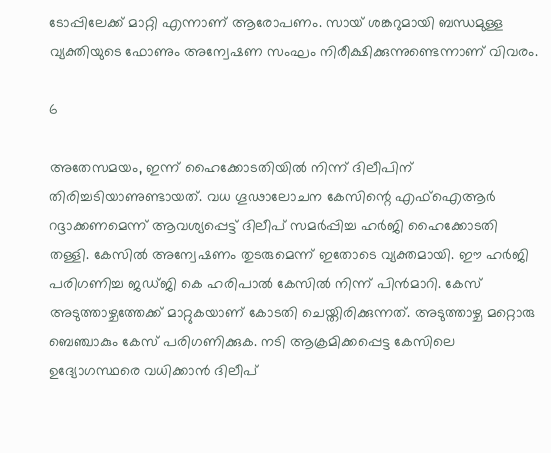ടോപ്പിലേക്ക് മാറ്റി എന്നാണ് ആരോപണം. സായ് ശങ്കറുമായി ബന്ധമുള്ള വ്യക്തിയുടെ ഫോണും അന്വേഷണ സംഘം നിരീക്ഷിക്കുന്നുണ്ടെന്നാണ് വിവരം.

6

അതേസമയം, ഇന്ന് ഹൈക്കോടതിയില്‍ നിന്ന് ദിലീപിന് തിരിച്ചടിയാണുണ്ടായത്. വധ ഗൂഢാലോചന കേസിന്റെ എഫ്‌ഐആര്‍ റദ്ദാക്കണമെന്ന് ആവശ്യപ്പെട്ട് ദിലീപ് സമര്‍പ്പിച്ച ഹര്‍ജി ഹൈക്കോടതി തള്ളി. കേസില്‍ അന്വേഷണം തുടരുമെന്ന് ഇതോടെ വ്യക്തമായി. ഈ ഹര്‍ജി പരിഗണിച്ച ജഡ്ജി കെ ഹരിപാല്‍ കേസില്‍ നിന്ന് പിന്‍മാറി. കേസ് അടുത്താഴ്ചത്തേക്ക് മാറ്റുകയാണ് കോടതി ചെയ്തിരിക്കുന്നത്. അടുത്താഴ്ച മറ്റൊരു ബെഞ്ചാകും കേസ് പരിഗണിക്കുക. നടി ആക്രമിക്കപ്പെട്ട കേസിലെ ഉദ്യോഗസ്ഥരെ വധിക്കാന്‍ ദിലീപ്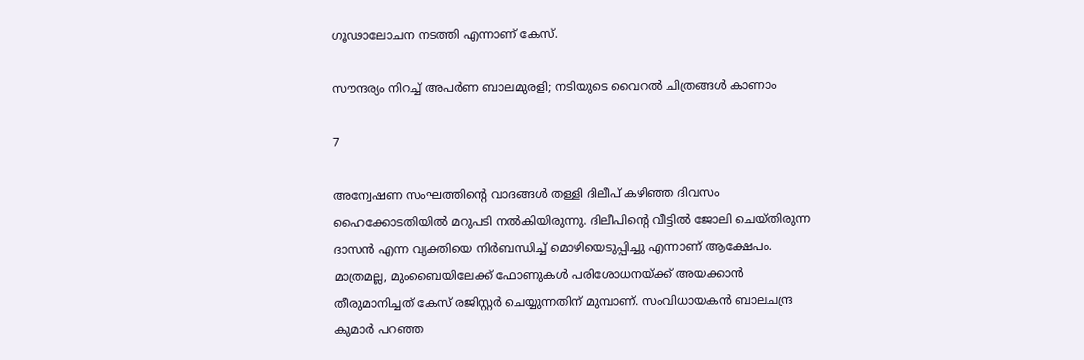ഗൂഢാലോചന നടത്തി എന്നാണ് കേസ്.

സൗന്ദര്യം നിറച്ച് അപര്‍ണ ബാലമുരളി; നടിയുടെ വൈറല്‍ ചിത്രങ്ങള്‍ കാണാം

7

അന്വേഷണ സംഘത്തിന്റെ വാദങ്ങള്‍ തള്ളി ദിലീപ് കഴിഞ്ഞ ദിവസം ഹൈക്കോടതിയില്‍ മറുപടി നല്‍കിയിരുന്നു. ദിലീപിന്റെ വീട്ടില്‍ ജോലി ചെയ്തിരുന്ന ദാസന്‍ എന്ന വ്യക്തിയെ നിര്‍ബന്ധിച്ച് മൊഴിയെടുപ്പിച്ചു എന്നാണ് ആക്ഷേപം. മാത്രമല്ല, മുംബൈയിലേക്ക് ഫോണുകള്‍ പരിശോധനയ്ക്ക് അയക്കാന്‍ തീരുമാനിച്ചത് കേസ് രജിസ്റ്റര്‍ ചെയ്യുന്നതിന് മുമ്പാണ്. സംവിധായകന്‍ ബാലചന്ദ്ര കുമാര്‍ പറഞ്ഞ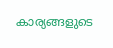കാര്യങ്ങളുടെ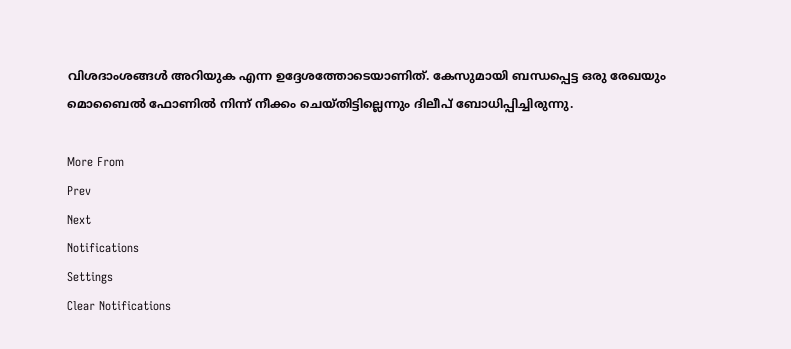വിശദാംശങ്ങള്‍ അറിയുക എന്ന ഉദ്ദേശത്തോടെയാണിത്. കേസുമായി ബന്ധപ്പെട്ട ഒരു രേഖയും മൊബൈല്‍ ഫോണില്‍ നിന്ന് നീക്കം ചെയ്തിട്ടില്ലെന്നും ദിലീപ് ബോധിപ്പിച്ചിരുന്നു.

More From
Prev
Next
Notifications
Settings
Clear Notifications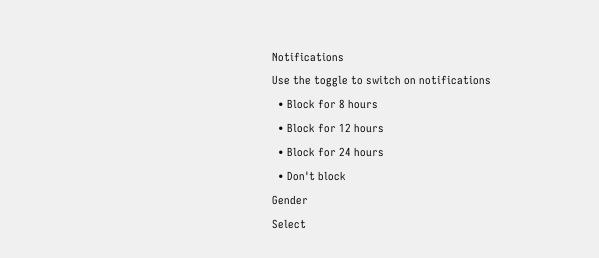Notifications
Use the toggle to switch on notifications
  • Block for 8 hours
  • Block for 12 hours
  • Block for 24 hours
  • Don't block
Gender
Select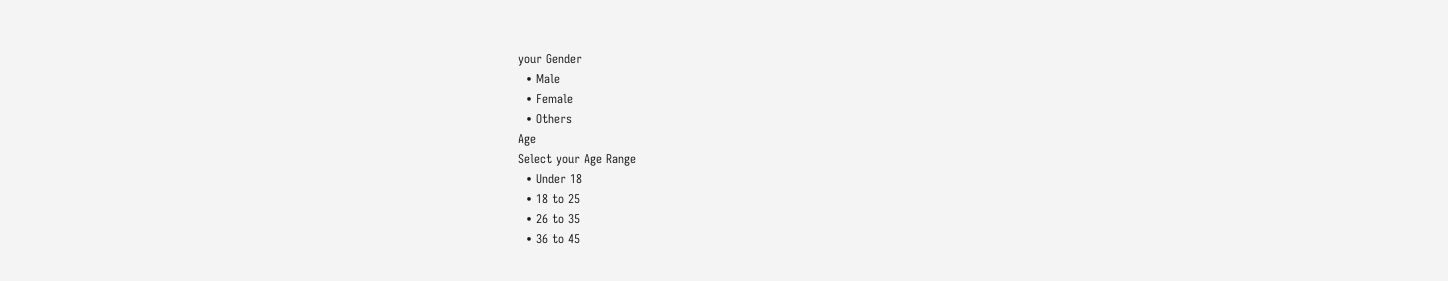your Gender
  • Male
  • Female
  • Others
Age
Select your Age Range
  • Under 18
  • 18 to 25
  • 26 to 35
  • 36 to 45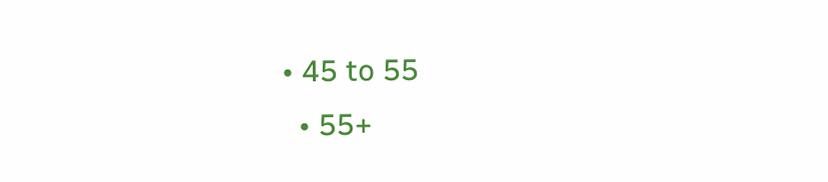• 45 to 55
  • 55+